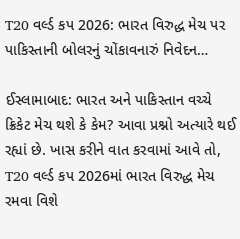T20 વર્લ્ડ કપ 2026: ભારત વિરુદ્ધ મેચ પર પાકિસ્તાની બોલરનું ચોંકાવનારું નિવેદન…

ઈસ્લામાબાદ: ભારત અને પાકિસ્તાન વચ્ચે ક્રિકેટ મેચ થશે કે કેમ? આવા પ્રશ્નો અત્યારે થઈ રહ્યાં છે. ખાસ કરીને વાત કરવામાં આવે તો, T20 વર્લ્ડ કપ 2026માં ભારત વિરુદ્ધ મેચ રમવા વિશે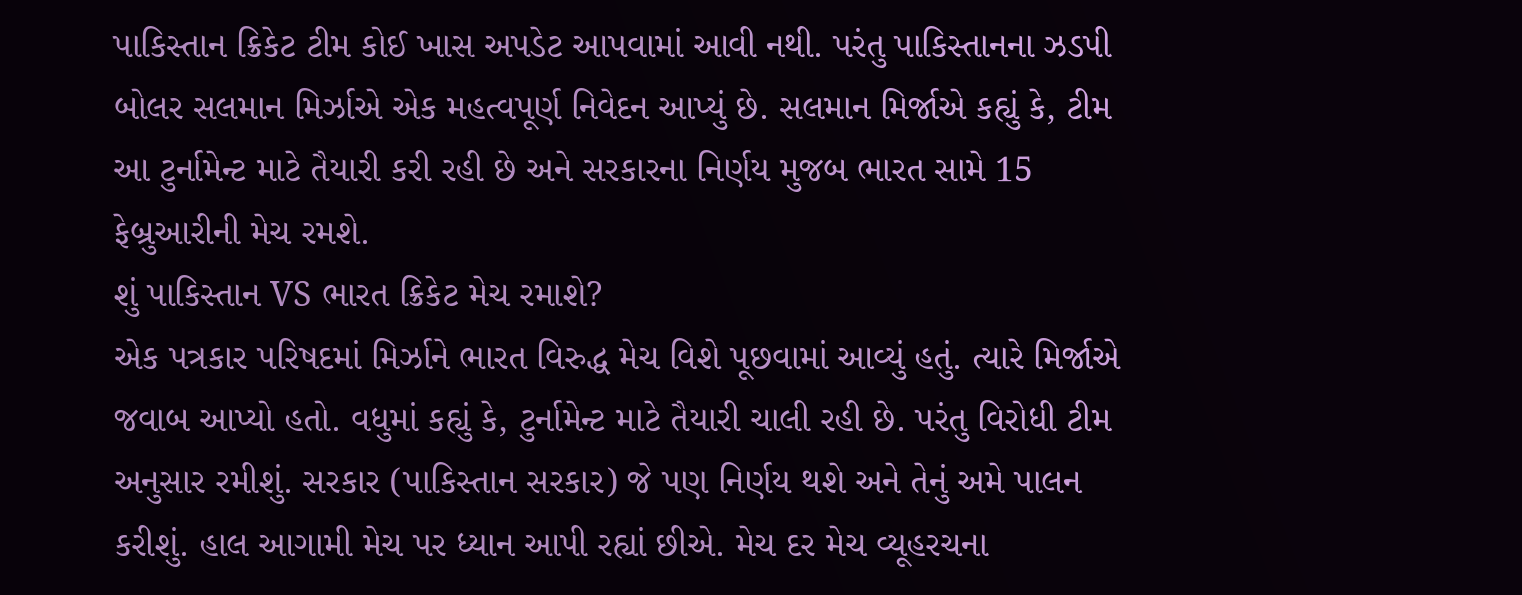પાકિસ્તાન ક્રિકેટ ટીમ કોઈ ખાસ અપડેટ આપવામાં આવી નથી. પરંતુ પાકિસ્તાનના ઝડપી બોલર સલમાન મિર્ઝાએ એક મહત્વપૂર્ણ નિવેદન આપ્યું છે. સલમાન મિર્જાએ કહ્યું કે, ટીમ આ ટુર્નામેન્ટ માટે તૈયારી કરી રહી છે અને સરકારના નિર્ણય મુજબ ભારત સામે 15 ફેબ્રુઆરીની મેચ રમશે.
શું પાકિસ્તાન VS ભારત ક્રિકેટ મેચ રમાશે?
એક પત્રકાર પરિષદમાં મિર્ઝાને ભારત વિરુદ્ધ મેચ વિશે પૂછવામાં આવ્યું હતું. ત્યારે મિર્જાએ જવાબ આપ્યો હતો. વધુમાં કહ્યું કે, ટુર્નામેન્ટ માટે તૈયારી ચાલી રહી છે. પરંતુ વિરોધી ટીમ અનુસાર રમીશું. સરકાર (પાકિસ્તાન સરકાર) જે પણ નિર્ણય થશે અને તેનું અમે પાલન કરીશું. હાલ આગામી મેચ પર ધ્યાન આપી રહ્યાં છીએ. મેચ દર મેચ વ્યૂહરચના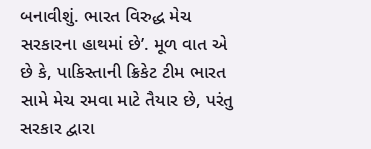બનાવીશું. ભારત વિરુદ્ધ મેચ સરકારના હાથમાં છે’. મૂળ વાત એ છે કે, પાકિસ્તાની ક્રિકેટ ટીમ ભારત સામે મેચ રમવા માટે તૈયાર છે, પરંતુ સરકાર દ્વારા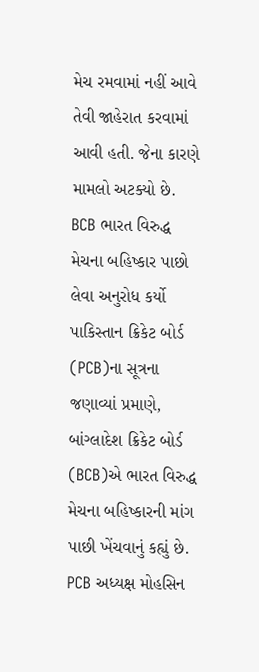મેચ રમવામાં નહીં આવે તેવી જાહેરાત કરવામાં આવી હતી. જેના કારણે મામલો અટક્યો છે.
BCB ભારત વિરુદ્ધ મેચના બહિષ્કાર પાછો લેવા અનુરોધ કર્યો
પાકિસ્તાન ક્રિકેટ બોર્ડ (PCB)ના સૂત્રના જણાવ્યાં પ્રમાણે, બાંગ્લાદેશ ક્રિકેટ બોર્ડ (BCB)એ ભારત વિરુદ્ધ મેચના બહિષ્કારની માંગ પાછી ખેંચવાનું કહ્યું છે. PCB અધ્યક્ષ મોહસિન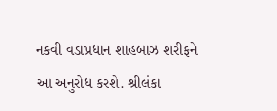નકવી વડાપ્રધાન શાહબાઝ શરીફને આ અનુરોધ કરશે. શ્રીલંકા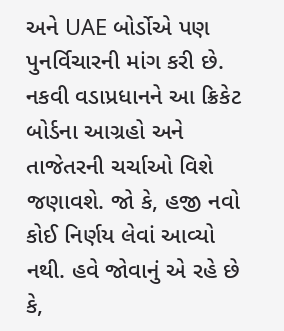અને UAE બોર્ડોએ પણ પુનર્વિચારની માંગ કરી છે. નકવી વડાપ્રધાનને આ ક્રિકેટ બોર્ડના આગ્રહો અને તાજેતરની ચર્ચાઓ વિશે જણાવશે. જો કે, હજી નવો કોઈ નિર્ણય લેવાં આવ્યો નથી. હવે જોવાનું એ રહે છે કે,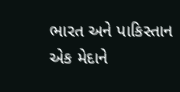ભારત અને પાકિસ્તાન એક મેદાને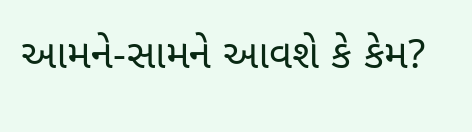આમને-સામને આવશે કે કેમ?